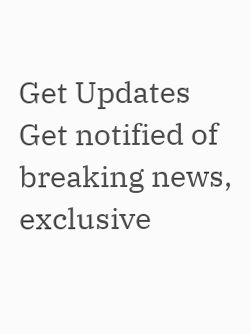Get Updates
Get notified of breaking news, exclusive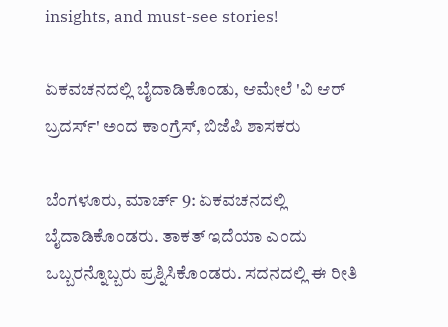insights, and must-see stories!

ಏಕವಚನದಲ್ಲಿ ಬೈದಾಡಿಕೊಂಡು, ಆಮೇಲೆ 'ವಿ ಆರ್ ಬ್ರದರ್ಸ್' ಅಂದ ಕಾಂಗ್ರೆಸ್, ಬಿಜೆಪಿ ಶಾಸಕರು

ಬೆಂಗಳೂರು, ಮಾರ್ಚ್ 9: ಏಕವಚನದಲ್ಲಿ ಬೈದಾಡಿಕೊಂಡರು. ತಾಕತ್ ಇದೆಯಾ ಎಂದು ಒಬ್ಬರನ್ನೊಬ್ಬರು ಪ್ರಶ್ನಿಸಿಕೊಂಡರು. ಸದನದಲ್ಲಿ ಈ ರೀತಿ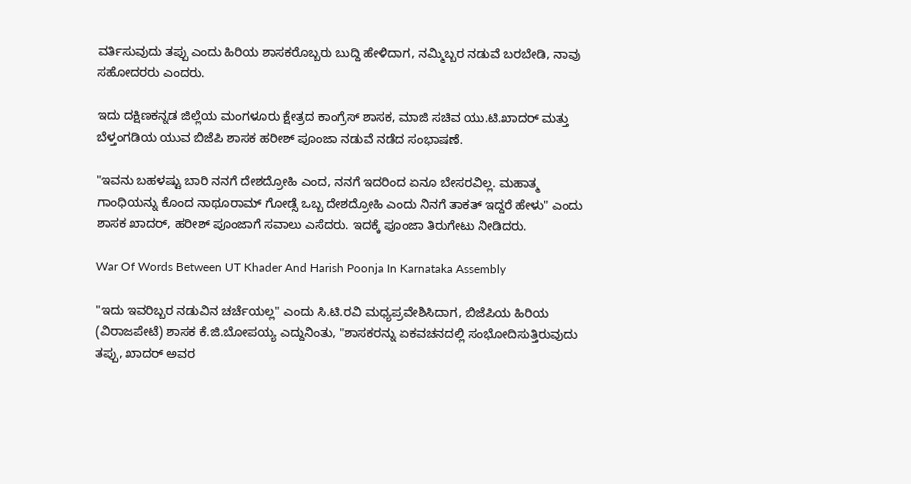ವರ್ತಿಸುವುದು ತಪ್ಪು ಎಂದು ಹಿರಿಯ ಶಾಸಕರೊಬ್ಬರು ಬುದ್ದಿ ಹೇಳಿದಾಗ, ನಮ್ಮಿಬ್ಬರ ನಡುವೆ ಬರಬೇಡಿ, ನಾವು ಸಹೋದರರು ಎಂದರು.

ಇದು ದಕ್ಷಿಣಕನ್ನಡ ಜಿಲ್ಲೆಯ ಮಂಗಳೂರು ಕ್ಷೇತ್ರದ ಕಾಂಗ್ರೆಸ್ ಶಾಸಕ, ಮಾಜಿ ಸಚಿವ ಯು.ಟಿ.ಖಾದರ್ ಮತ್ತು ಬೆಳ್ತಂಗಡಿಯ ಯುವ ಬಿಜೆಪಿ ಶಾಸಕ ಹರೀಶ್ ಪೂಂಜಾ ನಡುವೆ ನಡೆದ ಸಂಭಾಷಣೆ.

"ಇವನು ಬಹಳಷ್ಟು ಬಾರಿ ನನಗೆ ದೇಶದ್ರೋಹಿ ಎಂದ, ನನಗೆ ಇದರಿಂದ ಏನೂ ಬೇಸರವಿಲ್ಲ. ಮಹಾತ್ಮ ಗಾಂಧಿಯನ್ನು ಕೊಂದ ನಾಥೂರಾಮ್ ಗೋಡ್ಸೆ ಒಬ್ಬ ದೇಶದ್ರೋಹಿ ಎಂದು ನಿನಗೆ ತಾಕತ್ ಇದ್ದರೆ ಹೇಳು" ಎಂದು ಶಾಸಕ ಖಾದರ್, ಹರೀಶ್ ಪೂಂಜಾಗೆ ಸವಾಲು ಎಸೆದರು. ಇದಕ್ಕೆ ಪೂಂಜಾ ತಿರುಗೇಟು ನೀಡಿದರು.

War Of Words Between UT Khader And Harish Poonja In Karnataka Assembly

"ಇದು ಇವರಿಬ್ಬರ ನಡುವಿನ ಚರ್ಚೆಯಲ್ಲ" ಎಂದು ಸಿ.ಟಿ.ರವಿ ಮಧ್ಯಪ್ರವೇಶಿಸಿದಾಗ, ಬಿಜೆಪಿಯ ಹಿರಿಯ (ವಿರಾಜಪೇಟೆ) ಶಾಸಕ ಕೆ.ಜಿ.ಬೋಪಯ್ಯ ಎದ್ದುನಿಂತು, "ಶಾಸಕರನ್ನು ಏಕವಚನದಲ್ಲಿ ಸಂಭೋದಿಸುತ್ತಿರುವುದು ತಪ್ಪು, ಖಾದರ್ ಅವರ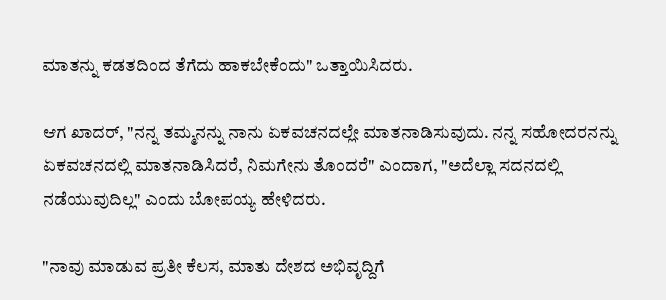ಮಾತನ್ನು ಕಡತದಿಂದ ತೆಗೆದು ಹಾಕಬೇಕೆಂದು" ಒತ್ತಾಯಿಸಿದರು.

ಆಗ ಖಾದರ್, "ನನ್ನ ತಮ್ಮನನ್ನು ನಾನು ಏಕವಚನದಲ್ಲೇ ಮಾತನಾಡಿಸುವುದು. ನನ್ನ ಸಹೋದರನನ್ನು ಏಕವಚನದಲ್ಲಿ ಮಾತನಾಡಿಸಿದರೆ, ನಿಮಗೇನು ತೊಂದರೆ" ಎಂದಾಗ, "ಅದೆಲ್ಲಾ ಸದನದಲ್ಲಿ ನಡೆಯುವುದಿಲ್ಲ" ಎಂದು ಬೋಪಯ್ಯ ಹೇಳಿದರು.

"ನಾವು ಮಾಡುವ ಪ್ರತೀ ಕೆಲಸ, ಮಾತು ದೇಶದ ಅಭಿವೃದ್ದಿಗೆ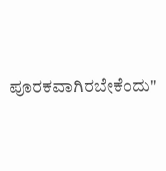ಪೂರಕವಾಗಿರಬೇಕೆಂದು"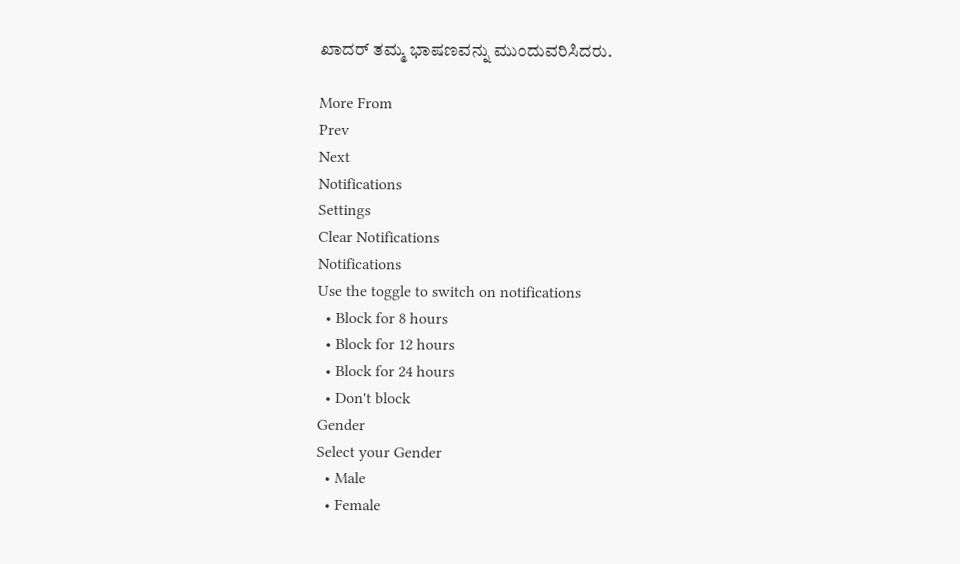ಖಾದರ್ ತಮ್ಮ ಭಾಷಣವನ್ನು ಮುಂದುವರಿಸಿದರು.

More From
Prev
Next
Notifications
Settings
Clear Notifications
Notifications
Use the toggle to switch on notifications
  • Block for 8 hours
  • Block for 12 hours
  • Block for 24 hours
  • Don't block
Gender
Select your Gender
  • Male
  • Female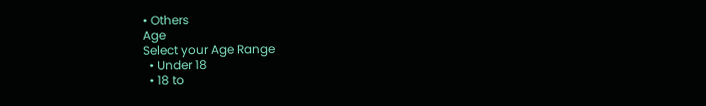• Others
Age
Select your Age Range
  • Under 18
  • 18 to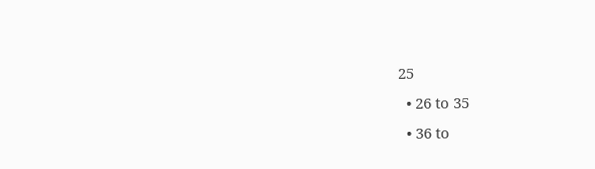25
  • 26 to 35
  • 36 to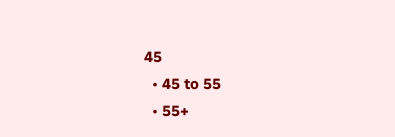45
  • 45 to 55
  • 55+